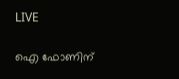LIVE

ഐ ഫോണിന്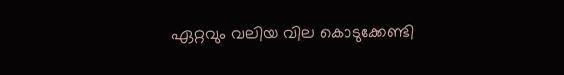ഏറ്റവും വലിയ വില കൊടുക്കേണ്ടി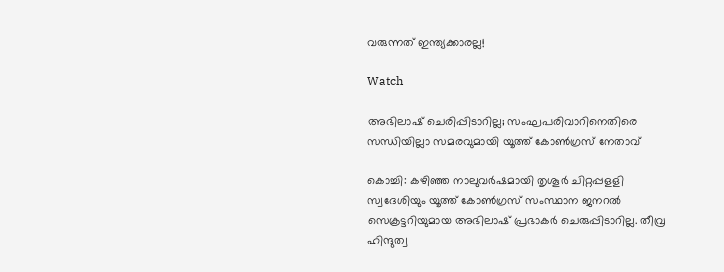വരുന്നത് ഇന്ത്യക്കാരല്ല!

Watch

അഭിലാഷ് ചെരിപ്പിടാറില്ല; സംഘപരിവാറിനെതിരെ സന്ധിയില്ലാ സമരവുമായി യൂത്ത് കോണ്‍ഗ്രസ് നേതാവ്

കൊച്ചി: കഴിഞ്ഞ നാലുവര്‍ഷമായി തൃശൂര്‍ ചിറ്റപ്പളളി സ്വദേശിയും യൂത്ത് കോണ്‍ഗ്രസ് സംസ്ഥാന ജനറല്‍ സെക്രട്ടറിയുമായ അഭിലാഷ് പ്രഭാകര്‍ ചെരുപ്പിടാറില്ല. തീവ്ര ഹിന്ദുത്വ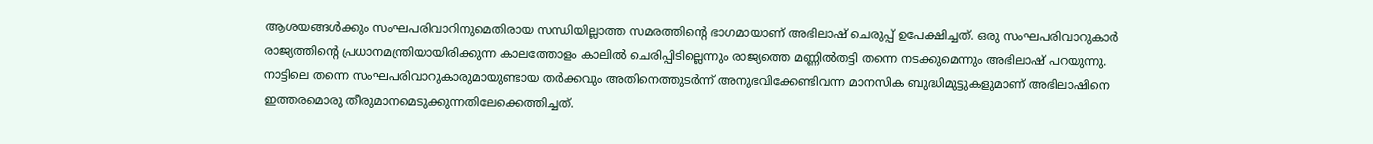ആശയങ്ങള്‍ക്കും സംഘപരിവാറിനുമെതിരായ സന്ധിയില്ലാത്ത സമരത്തിന്റെ ഭാഗമായാണ് അഭിലാഷ് ചെരുപ്പ് ഉപേക്ഷിച്ചത്. ഒരു സംഘപരിവാറുകാര്‍ രാജ്യത്തിന്റെ പ്രധാനമന്ത്രിയായിരിക്കുന്ന കാലത്തോളം കാലില്‍ ചെരിപ്പിടില്ലെന്നും രാജ്യത്തെ മണ്ണില്‍തട്ടി തന്നെ നടക്കുമെന്നും അഭിലാഷ് പറയുന്നു. നാട്ടിലെ തന്നെ സംഘപരിവാറുകാരുമായുണ്ടായ തര്‍ക്കവും അതിനെത്തുടര്‍ന്ന് അനുഭവിക്കേണ്ടിവന്ന മാനസിക ബുദ്ധിമുട്ടുകളുമാണ് അഭിലാഷിനെ ഇത്തരമൊരു തീരുമാനമെടുക്കുന്നതിലേക്കെത്തിച്ചത്.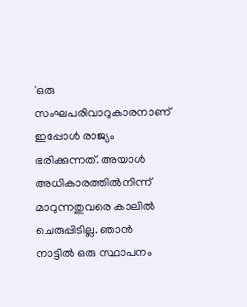'ഒരു സംഘപരിവാറുകാരനാണ് ഇപ്പോള്‍ രാജ്യം ഭരിക്കുന്നത്. അയാള്‍ അധികാരത്തില്‍നിന്ന് മാറുന്നതുവരെ കാലില്‍ ചെരുപ്പിടില്ല. ഞാന്‍ നാട്ടില്‍ ഒരു സ്ഥാപനം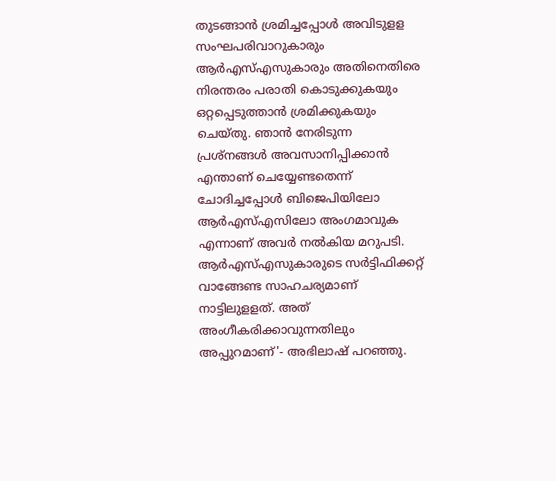തുടങ്ങാന്‍ ശ്രമിച്ചപ്പോള്‍ അവിടുളള സംഘപരിവാറുകാരും ആര്‍എസ്എസുകാരും അതിനെതിരെ നിരന്തരം പരാതി കൊടുക്കുകയും ഒറ്റപ്പെടുത്താന്‍ ശ്രമിക്കുകയും ചെയ്തു. ഞാന്‍ നേരിടുന്ന പ്രശ്‌നങ്ങള്‍ അവസാനിപ്പിക്കാന്‍ എന്താണ് ചെയ്യേണ്ടതെന്ന് ചോദിച്ചപ്പോള്‍ ബിജെപിയിലോ ആര്‍എസ്എസിലോ അംഗമാവുക എന്നാണ് അവര്‍ നല്‍കിയ മറുപടി. ആര്‍എസ്എസുകാരുടെ സര്‍ട്ടിഫിക്കറ്റ് വാങ്ങേണ്ട സാഹചര്യമാണ് നാട്ടിലുളളത്. അത് അംഗീകരിക്കാവുന്നതിലും അപ്പുറമാണ്'- അഭിലാഷ് പറഞ്ഞു.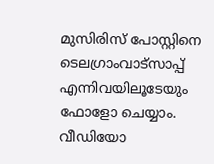മുസിരിസ് പോസ്റ്റിനെ ടെലഗ്രാംവാട്‌സാപ്പ് എന്നിവയിലൂടേയും  ഫോളോ ചെയ്യാം. വീഡിയോ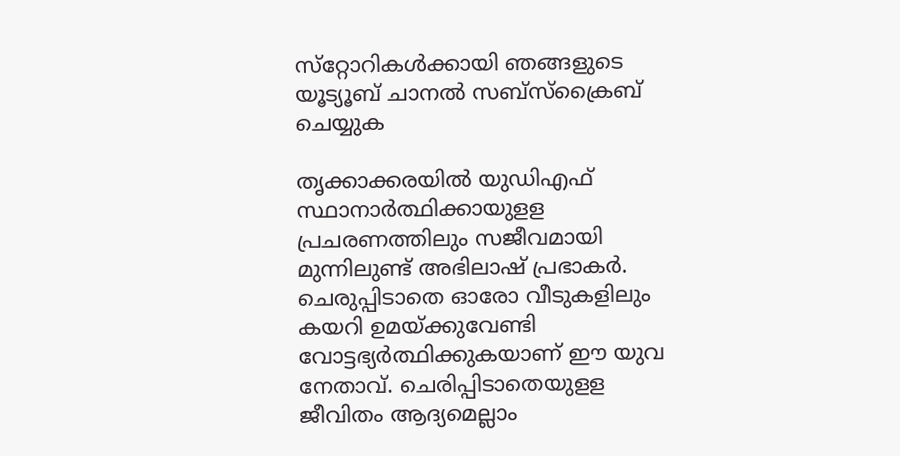സ്‌റ്റോറികള്‍ക്കായി ഞങ്ങളുടെ യൂട്യൂബ് ചാനല്‍ സബ്‌സ്‌ക്രൈബ് ചെയ്യുക

തൃക്കാക്കരയില്‍ യുഡിഎഫ് സ്ഥാനാര്‍ത്ഥിക്കായുളള പ്രചരണത്തിലും സജീവമായി മുന്നിലുണ്ട് അഭിലാഷ് പ്രഭാകര്‍. ചെരുപ്പിടാതെ ഓരോ വീടുകളിലും കയറി ഉമയ്ക്കുവേണ്ടി വോട്ടഭ്യര്‍ത്ഥിക്കുകയാണ് ഈ യുവ നേതാവ്. ചെരിപ്പിടാതെയുളള ജീവിതം ആദ്യമെല്ലാം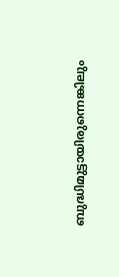ബുദ്ധിമുട്ടായിരുന്നെങ്കിലും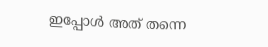ഇപ്പോള്‍ അത് തന്നെ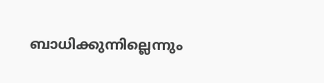ബാധിക്കുന്നില്ലെന്നും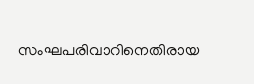സംഘപരിവാറിനെതിരായ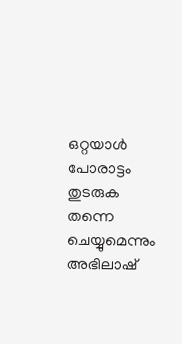ഒറ്റയാള്‍ പോരാട്ടം തുടരുക തന്നെ ചെയ്യുമെന്നും അഭിലാഷ്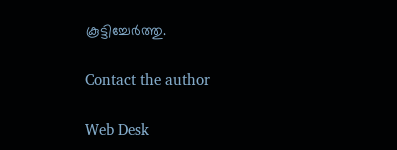കൂട്ടിച്ചേര്‍ത്തു.

Contact the author

Web Desk